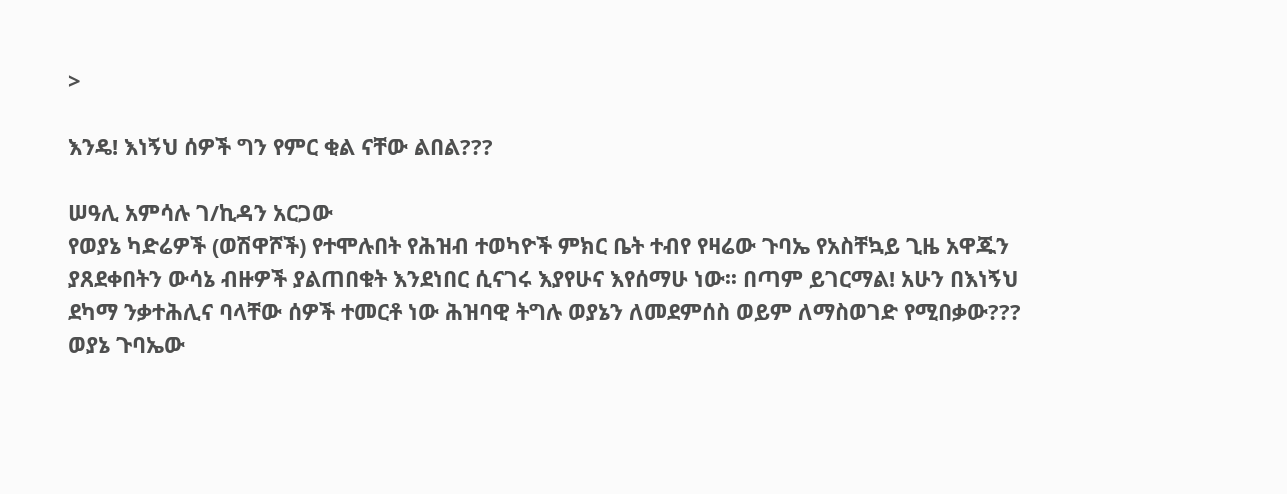>

እንዴ! እነኝህ ሰዎች ግን የምር ቂል ናቸው ልበል???

ሠዓሊ አምሳሉ ገ/ኪዳን አርጋው
የወያኔ ካድሬዎች (ወሽዋሾች) የተሞሉበት የሕዝብ ተወካዮች ምክር ቤት ተብየ የዛሬው ጉባኤ የአስቸኳይ ጊዜ አዋጁን ያጸደቀበትን ውሳኔ ብዙዎች ያልጠበቁት እንደነበር ሲናገሩ እያየሁና እየሰማሁ ነው፡፡ በጣም ይገርማል! አሁን በእነኝህ ደካማ ንቃተሕሊና ባላቸው ሰዎች ተመርቶ ነው ሕዝባዊ ትግሉ ወያኔን ለመደምሰስ ወይም ለማስወገድ የሚበቃው???
ወያኔ ጉባኤው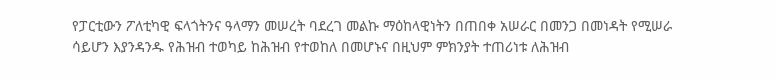የፓርቲውን ፖለቲካዊ ፍላጎትንና ዓላማን መሠረት ባደረገ መልኩ ማዕከላዊነትን በጠበቀ አሠራር በመንጋ በመነዳት የሚሠራ ሳይሆን እያንዳንዱ የሕዝብ ተወካይ ከሕዝብ የተወከለ በመሆኑና በዚህም ምክንያት ተጠሪነቱ ለሕዝብ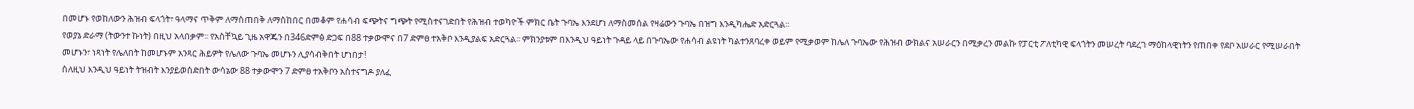በመሆኑ የወከለውን ሕዝብ ፍላጎት፣ ዓላማና ጥቅም ለማስጠበቅ ለማስከበር በመቆም የሐሳብ ፍጭትና ግጭት የሚስተናገድበት የሕዝብ ተወካዮች ምክር ቤት ጉባኤ እንደሆነ ለማስመሰል የዛሬውን ጉባኤ በዝግ እንዲካሔድ አድርጓል፡፡
የወያኔ ድራማ (ትውንተ ኩነት) በዚህ አላበቃም፡፡ የአስቸኳይ ጊዜ አዋጁን በ346ድምፅ ድጋፍ በ88 ተቃውሞና በ7 ድምፀ ተአቅቦ እንዲያልፍ አድርጓል፡፡ ምክንያቱም በእንዲህ ዓይነት ጉዳይ ላይ በጉባኤው የሐሳብ ልዩነት ካልተንጸባረቀ ወይም የሚቃወም ከሌለ ጉባኤው የሕዝብ ውክልና አሠራርን በሚቃረን መልኩ የፓርቲ ፖለቲካዊ ፍላጎትን መሠረት ባደረገ ማዕከላዊነትን የጠበቀ የደቦ አሠራር የሚሠራበት መሆኑን፣ ነጻነት የሌለበት ከመሆኑም አንጻር ሕይዎት የሌለው ጉባኤ መሆኑን ሊያሳብቅበት ሆነበታ!
ስለዚህ እንዲህ ዓይነት ትዝብት እንያይወሰድበት ውሳኔው 88 ተቃውሞን 7 ድምፀ ተአቅቦን አስተናግዶ ያለፈ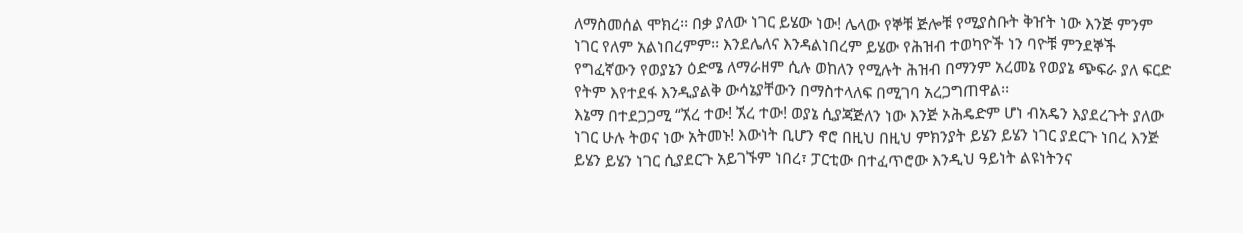ለማስመሰል ሞክረ፡፡ በቃ ያለው ነገር ይሄው ነው! ሌላው የኞቹ ጅሎቹ የሚያስቡት ቅዠት ነው እንጅ ምንም ነገር የለም አልነበረምም፡፡ እንደሌለና እንዳልነበረም ይሄው የሕዝብ ተወካዮች ነን ባዮቹ ምንደኞች የግፈኛውን የወያኔን ዕድሜ ለማራዘም ሲሉ ወከለን የሚሉት ሕዝብ በማንም አረመኔ የወያኔ ጭፍራ ያለ ፍርድ የትም እየተደፋ እንዲያልቅ ውሳኔያቸውን በማስተላለፍ በሚገባ አረጋግጠዋል፡፡
እኔማ በተደጋጋሚ “ኧረ ተው! ኧረ ተው! ወያኔ ሲያጃጅለን ነው እንጅ ኦሕዴድም ሆነ ብአዴን እያደረጉት ያለው ነገር ሁሉ ትወና ነው አትመኑ! እውነት ቢሆን ኖሮ በዚህ በዚህ ምክንያት ይሄን ይሄን ነገር ያደርጉ ነበረ እንጅ ይሄን ይሄን ነገር ሲያደርጉ አይገኙም ነበረ፣ ፓርቲው በተፈጥሮው እንዲህ ዓይነት ልዩነትንና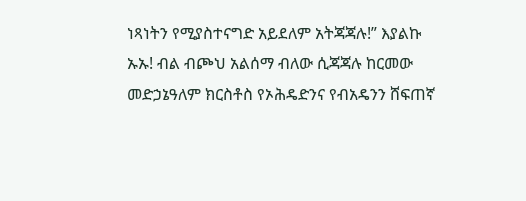ነጻነትን የሚያስተናግድ አይደለም አትጃጃሉ!” እያልኩ ኡኡ! ብል ብጮህ አልሰማ ብለው ሲጃጃሉ ከርመው መድኃኔዓለም ክርስቶስ የኦሕዴድንና የብአዴንን ሸፍጠኛ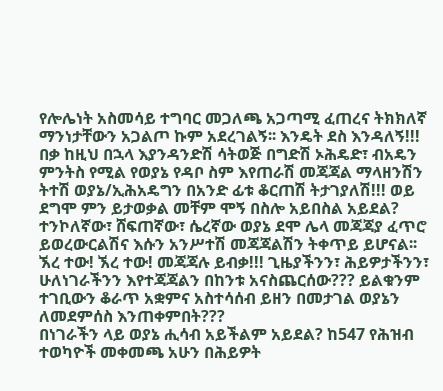የሎሌነት አስመሳይ ተግባር መጋለጫ አጋጣሚ ፈጠረና ትክክለኛ ማንነታቸውን አጋልጦ ኩም አደረገልኝ፡፡ እንዴት ደስ እንዳለኝ!!!
በቃ ከዚህ በኋላ እያንዳንድሽ ሳትወጅ በግድሽ ኦሕዴድ፣ ብአዴን ምንትስ የሚል የወያኔ የዳቦ ስም እየጠራሽ መጃጃል ማላዘንሽን ትተሽ ወያኔ/ኢሕአዴግን በአንድ ፊቱ ቆርጠሽ ትታገያለሽ!!! ወይ ደግሞ ምን ይታወቃል መቸም ሞኝ በስሎ አይበስል አይደል? ተንኮለኛው፣ ሸፍጠኛው፣ ሴረኛው ወያኔ ደሞ ሌላ መጃጃያ ፈጥሮ ይወረውርልሽና እሱን አንሥተሽ መጃጃልሽን ትቀጥይ ይሆናል፡፡ ኧረ ተው! ኧረ ተው! መጃጃሉ ይብቃ!!! ጊዜያችንን፣ ሕይዎታችንን፣ ሁለነገራችንን እየተጃጃልን በከንቱ አናስጨርሰው??? ይልቁንም ተገቢውን ቆራጥ አቋምና አስተሳሰብ ይዘን በመታገል ወያኔን ለመደምሰስ እንጠቀምበት???
በነገራችን ላይ ወያኔ ሒሳብ አይችልም አይደል? ከ547 የሕዝብ ተወካዮች መቀመጫ አሁን በሕይዎት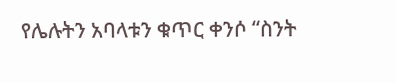የሌሉትን አባላቱን ቁጥር ቀንሶ “ስንት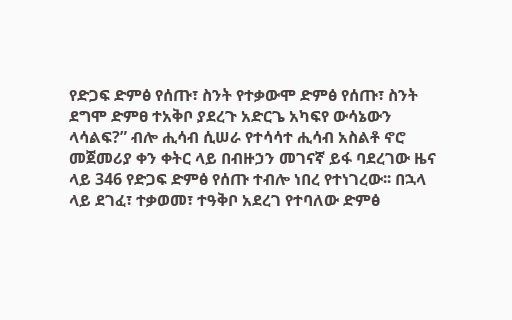የድጋፍ ድምፅ የሰጡ፣ ስንት የተቃውሞ ድምፅ የሰጡ፣ ስንት ደግሞ ድምፀ ተአቅቦ ያደረጉ አድርጌ አካፍየ ውሳኔውን ላሳልፍ?” ብሎ ሒሳብ ሲሠራ የተሳሳተ ሒሳብ አስልቶ ኖሮ መጀመሪያ ቀን ቀትር ላይ በብዙኃን መገናኛ ይፋ ባደረገው ዜና ላይ 346 የድጋፍ ድምፅ የሰጡ ተብሎ ነበረ የተነገረው፡፡ በኋላ ላይ ደገፈ፣ ተቃወመ፣ ተዓቅቦ አደረገ የተባለው ድምፅ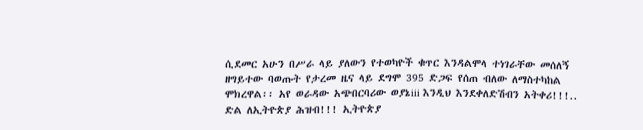ሲደመር አሁን በሥራ ላይ ያለውን የተወካዮች ቁጥር እንዳልሞላ ተነገራቸው መሰለኝ ዘግይተው ባወጡት የታረመ ዜና ላይ ደግሞ 395 ድጋፍ የሰጠ ብለው ለማስተካከል ሞክረዋል፡፡ አየ ወራዳው አጭበርባሪው ወያኔiii እንዲህ እንደቀለድሽብን አትቀሪ!!!..
ድል ለኢትዮጵያ ሕዝብ!!! ኢትዮጵያ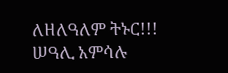ለዘለዓለም ትኑር!!!
ሠዓሊ አምሳሉ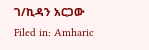ገ/ኪዳን አርጋው
Filed in: Amharic